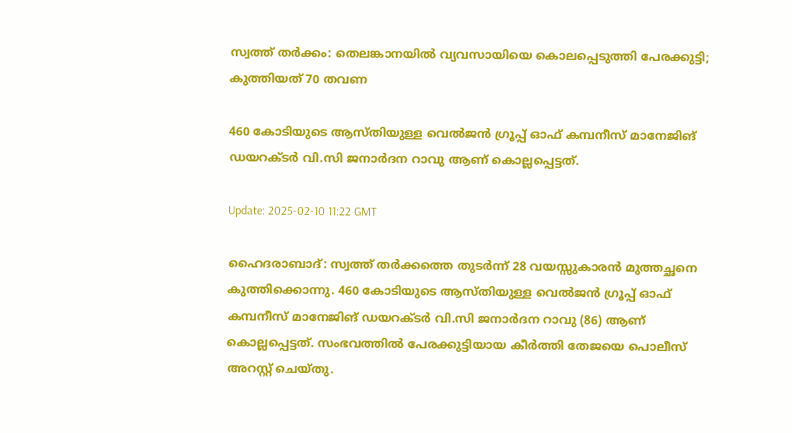സ്വത്ത് തർക്കം: തെലങ്കാനയിൽ വ്യവസായിയെ കൊലപ്പെടുത്തി പേരക്കുട്ടി; കുത്തിയത് 70 തവണ

460 കോടിയുടെ ആസ്തിയുള്ള വെൽജൻ ഗ്രൂപ്പ് ഓഫ് കമ്പനീസ് മാനേജിങ് ഡയറക്ടർ വി.സി ജനാർദന റാവു ആണ് കൊല്ലപ്പെട്ടത്.

Update: 2025-02-10 11:22 GMT

ഹൈദരാബാദ്: സ്വത്ത് തർക്കത്തെ തുടർന്ന് 28 വയസ്സുകാരൻ മുത്തച്ഛനെ കുത്തിക്കൊന്നു. 460 കോടിയുടെ ആസ്തിയുള്ള വെൽജൻ ഗ്രൂപ്പ് ഓഫ് കമ്പനീസ് മാനേജിങ് ഡയറക്ടർ വി.സി ജനാർദന റാവു (86) ആണ് കൊല്ലപ്പെട്ടത്. സംഭവത്തിൽ പേരക്കുട്ടിയായ കീർത്തി തേജയെ പൊലീസ് അറസ്റ്റ് ചെയ്തു.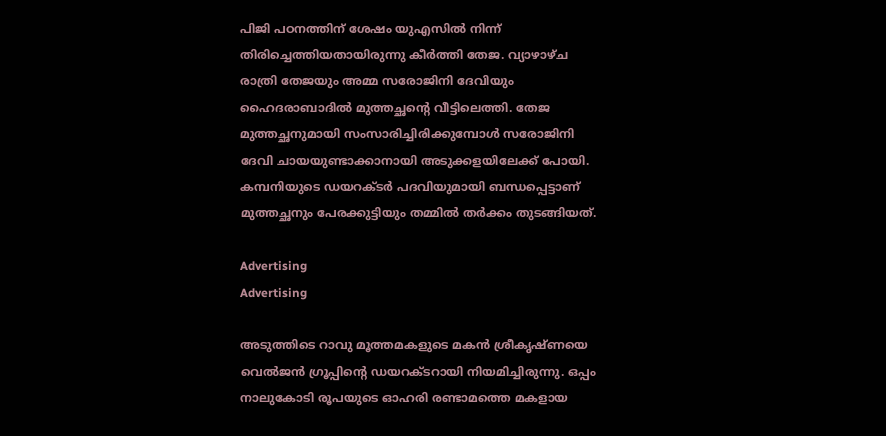പിജി പഠനത്തിന് ശേഷം യുഎസിൽ നിന്ന് തിരിച്ചെത്തിയതായിരുന്നു കീർത്തി തേജ. വ്യാഴാഴ്ച രാത്രി തേജയും അമ്മ സരോജിനി ദേവിയും ഹൈദരാബാദിൽ മുത്തച്ഛന്റെ വീട്ടിലെത്തി. തേജ മുത്തച്ഛനുമായി സംസാരിച്ചിരിക്കുമ്പോൾ സരോജിനി ദേവി ചായയുണ്ടാക്കാനായി അടുക്കളയിലേക്ക് പോയി. കമ്പനിയുടെ ഡയറക്ടർ പദവിയുമായി ബന്ധപ്പെട്ടാണ് മുത്തച്ഛനും പേരക്കുട്ടിയും തമ്മിൽ തർക്കം തുടങ്ങിയത്.

Advertising
Advertising

അടുത്തിടെ റാവു മൂത്തമകളുടെ മകൻ ശ്രീകൃഷ്ണയെ വെൽജൻ ഗ്രൂപ്പിന്റെ ഡയറക്ടറായി നിയമിച്ചിരുന്നു. ഒപ്പം നാലുകോടി രൂപയുടെ ഓഹരി രണ്ടാമത്തെ മകളായ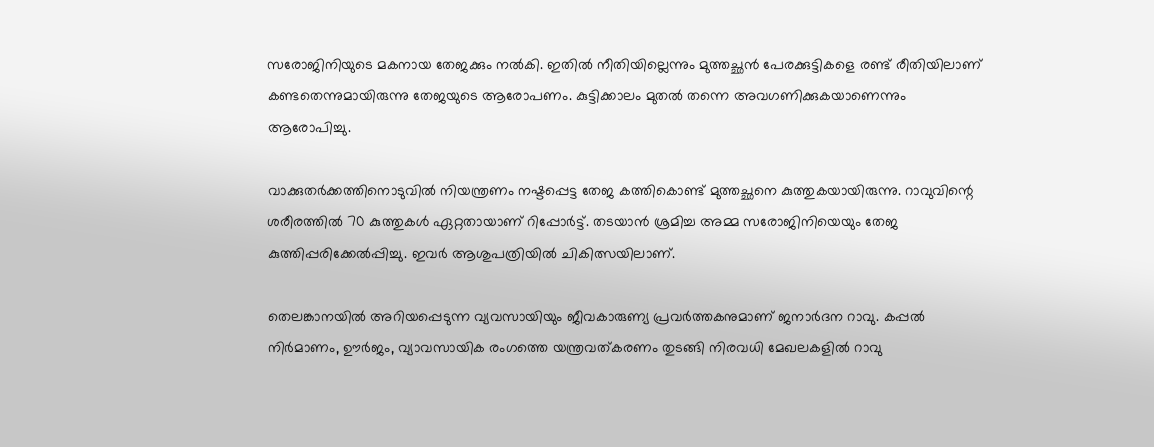സരോജിനിയുടെ മകനായ തേജക്കും നൽകി. ഇതിൽ നീതിയില്ലെന്നും മുത്തച്ഛൻ പേരക്കുട്ടികളെ രണ്ട് രീതിയിലാണ് കണ്ടതെന്നുമായിരുന്നു തേജയുടെ ആരോപണം. കുട്ടിക്കാലം മുതൽ തന്നെ അവഗണിക്കുകയാണെന്നും ആരോപിച്ചു.

വാക്കുതർക്കത്തിനൊടുവിൽ നിയന്ത്രണം നഷ്ടപ്പെട്ട തേജ കത്തികൊണ്ട് മുത്തച്ഛനെ കുത്തുകയായിരുന്നു. റാവുവിന്റെ ശരീരത്തിൽ 70 കുത്തുകൾ ഏറ്റതായാണ് റിപ്പോർട്ട്. തടയാൻ ശ്രമിച്ച അമ്മ സരോജിനിയെയും തേജ കുത്തിപ്പരിക്കേൽപ്പിച്ചു. ഇവർ ആശുപത്രിയിൽ ചികിത്സയിലാണ്.

തെലങ്കാനയിൽ അറിയപ്പെടുന്ന വ്യവസായിയും ജീവകാരുണ്യ പ്രവർത്തകനുമാണ് ജനാർദന റാവു. കപ്പൽ നിർമാണം, ഊർജം, വ്യാവസായിക രംഗത്തെ യന്ത്രവത്കരണം തുടങ്ങി നിരവധി മേഖലകളിൽ റാവു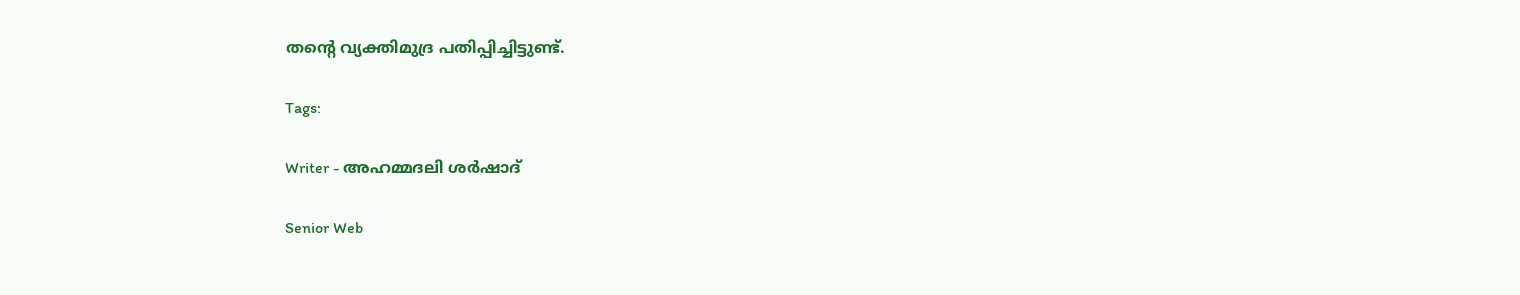തന്റെ വ്യക്തിമുദ്ര പതിപ്പിച്ചിട്ടുണ്ട്.

Tags:

Writer - അഹമ്മദലി ശര്‍ഷാദ്

Senior Web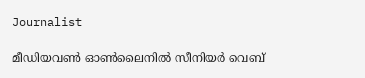Journalist

മീഡിയവൺ ഓൺലൈനിൽ സീനിയർ വെബ്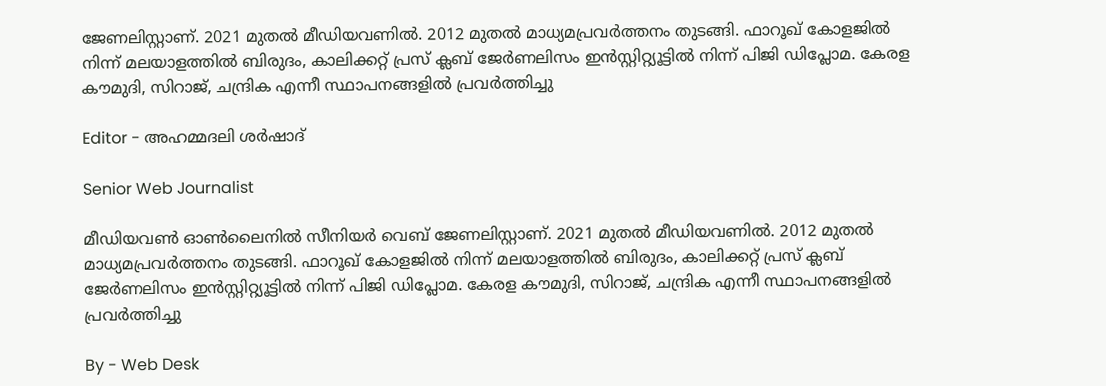ജേണലിസ്റ്റാണ്. 2021 മുതൽ മീഡിയവണിൽ. 2012 മുതൽ മാധ്യമപ്രവർത്തനം തുടങ്ങി. ഫാറൂഖ് കോളജിൽ നിന്ന് മലയാളത്തിൽ ബിരുദം, കാലിക്കറ്റ് പ്രസ് ക്ലബ് ജേർണലിസം ഇൻസ്റ്റിറ്റ്യൂട്ടിൽ നിന്ന് പിജി ഡിപ്ലോമ. കേരള കൗമുദി, സിറാജ്, ചന്ദ്രിക എന്നീ സ്ഥാപനങ്ങളിൽ പ്രവർത്തിച്ചു

Editor - അഹമ്മദലി ശര്‍ഷാദ്

Senior Web Journalist

മീഡിയവൺ ഓൺലൈനിൽ സീനിയർ വെബ് ജേണലിസ്റ്റാണ്. 2021 മുതൽ മീഡിയവണിൽ. 2012 മുതൽ മാധ്യമപ്രവർത്തനം തുടങ്ങി. ഫാറൂഖ് കോളജിൽ നിന്ന് മലയാളത്തിൽ ബിരുദം, കാലിക്കറ്റ് പ്രസ് ക്ലബ് ജേർണലിസം ഇൻസ്റ്റിറ്റ്യൂട്ടിൽ നിന്ന് പിജി ഡിപ്ലോമ. കേരള കൗമുദി, സിറാജ്, ചന്ദ്രിക എന്നീ സ്ഥാപനങ്ങളിൽ പ്രവർത്തിച്ചു

By - Web Desk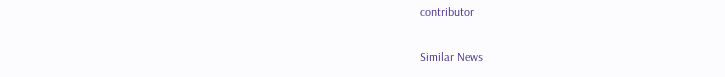contributor

Similar News